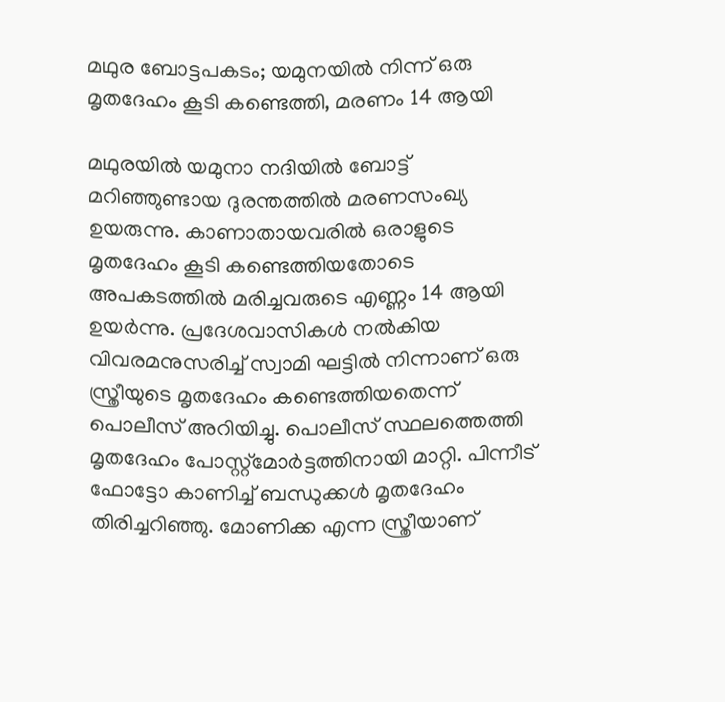മഥുര ബോട്ടപകടം; യമുനയിൽ നിന്ന് ഒരു മൃതദേഹം കൂടി കണ്ടെത്തി, മരണം 14 ആയി

മഥുരയിൽ യമുനാ നദിയിൽ ബോട്ട് മറിഞ്ഞുണ്ടായ ദുരന്തത്തിൽ മരണസംഖ്യ ഉയരുന്നു. കാണാതായവരിൽ ഒരാളുടെ മൃതദേഹം കൂടി കണ്ടെത്തിയതോടെ അപകടത്തിൽ മരിച്ചവരുടെ എണ്ണം 14 ആയി ഉയര്‍ന്നു. പ്രദേശവാസികൾ നൽകിയ വിവരമനുസരിച്ച് സ്വാമി ഘട്ടിൽ നിന്നാണ് ഒരു സ്ത്രീയുടെ മൃതദേഹം കണ്ടെത്തിയതെന്ന് പൊലീസ് അറിയിച്ചു. പൊലീസ് സ്ഥലത്തെത്തി മൃതദേഹം പോസ്റ്റ്‌മോർട്ടത്തിനായി മാറ്റി. പിന്നീട് ഫോട്ടോ കാണിച്ച് ബന്ധുക്കൾ മൃതദേഹം തിരിച്ചറിഞ്ഞു. മോണിക്ക എന്ന സ്ത്രീയാണ്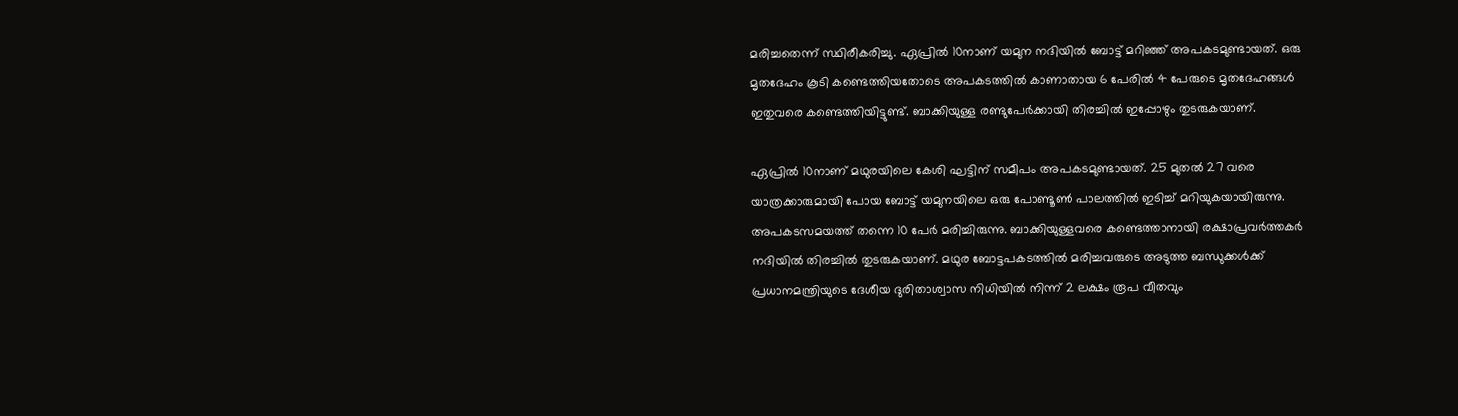മരിച്ചതെന്ന് സ്ഥിരീകരിച്ചു. ഏപ്രിൽ 10നാണ് യമുന നദിയിൽ ബോട്ട് മറിഞ്ഞ് അപകടമുണ്ടായത്. ഒരു മൃതദേഹം കൂടി കണ്ടെത്തിയതോടെ അപകടത്തിൽ കാണാതായ 6 പേരിൽ 4 പേരുടെ മൃതദേഹങ്ങൾ ഇതുവരെ കണ്ടെത്തിയിട്ടുണ്ട്. ബാക്കിയുള്ള രണ്ടുപേർക്കായി തിരച്ചിൽ ഇപ്പോഴും തുടരുകയാണ്.

ഏപ്രിൽ 10നാണ് മഥുരയിലെ കേശി ഘട്ടിന് സമീപം അപകടമുണ്ടായത്. 25 മുതൽ 27 വരെ യാത്രക്കാരുമായി പോയ ബോട്ട് യമുനയിലെ ഒരു പോണ്ടൂൺ പാലത്തിൽ ഇടിച്ച് മറിയുകയായിരുന്നു. അപകടസമയത്ത് തന്നെ 10 പേർ മരിച്ചിരുന്നു. ബാക്കിയുള്ളവരെ കണ്ടെത്താനായി രക്ഷാപ്രവർത്തകർ നദിയിൽ തിരച്ചിൽ തുടരുകയാണ്. മഥുര ബോട്ടപകടത്തിൽ മരിച്ചവരുടെ അടുത്ത ബന്ധുക്കൾക്ക് പ്രധാനമന്ത്രിയുടെ ദേശീയ ദുരിതാശ്വാസ നിധിയിൽ നിന്ന് 2 ലക്ഷം രൂപ വീതവും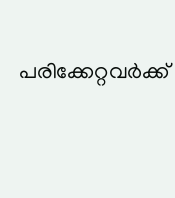പരിക്കേറ്റവർക്ക്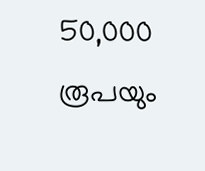50,000 രൂപയും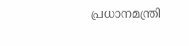പ്രധാനമന്ത്രി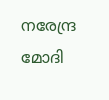നരേന്ദ്ര മോദി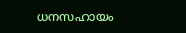ധനസഹായം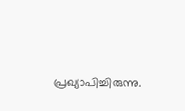പ്രഖ്യാപിച്ചിരുന്നു.